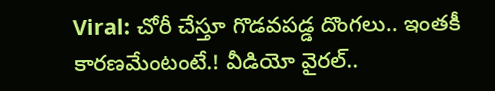Viral: చోరీ చేస్తూ గొడవపడ్డ దొంగలు.. ఇంతకీ కారణమేంటంటే.! వీడియో వైరల్..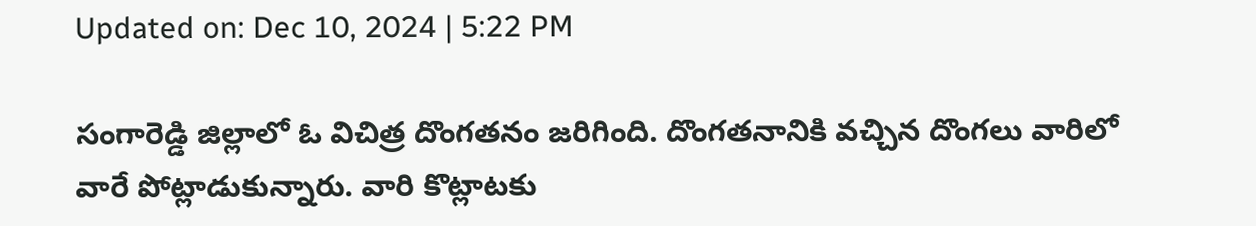Updated on: Dec 10, 2024 | 5:22 PM

సంగారెడ్డి జిల్లాలో ఓ విచిత్ర దొంగతనం జరిగింది. దొంగతనానికి వచ్చిన దొంగలు వారిలో వారే పోట్లాడుకున్నారు. వారి కొట్లాటకు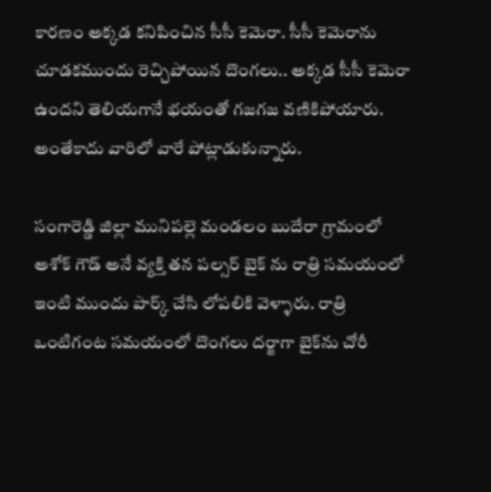కారణం అక్కడ కనిపించిన సీసీ కెమెరా. సీసీ కెమెరాను చూడకముందు రెచ్చిపోయిన దొంగలు.. అక్కడ సీసీ కెమెరా ఉందని తెలియగానే భయంతో గజగజ వణికిపోయారు. అంతేకాదు వారిలో వారే పోట్లాడుకున్నారు.

సంగారెడ్డి జిల్లా మునిపల్లె మండలం బుదేరా గ్రామంలో అశోక్ గౌడ్ అనే వ్యక్తి తన పల్సర్‌ బైక్ ను రాత్రి సమయంలో ఇంటి ముందు పార్క్ చేసి లోపలికి వెళ్ళారు. రాత్రి ఒంటిగంట సమయంలో దొంగలు దర్జాగా బైక్‌ను చోరీ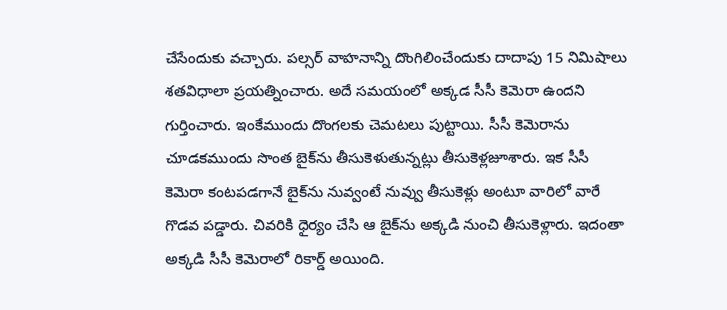చేసేందుకు వచ్చారు. పల్సర్‌ వాహనాన్ని దొంగిలించేందుకు దాదాపు 15 నిమిషాలు శతవిధాలా ప్రయత్నించారు. అదే సమయంలో అక్కడ సీసీ కెమెరా ఉందని గుర్తించారు. ఇంకేముందు దొంగలకు చెమటలు పుట్టాయి. సీసీ కెమెరాను చూడకముందు సొంత బైక్‌ను తీసుకెళుతున్నట్లు తీసుకెళ్లజూశారు. ఇక సీసీ కెమెరా కంటపడగానే బైక్‌ను నువ్వంటే నువ్వు తీసుకెళ్లు అంటూ వారిలో వారే గొడవ పడ్డారు. చివరికి ధైర్యం చేసి ఆ బైక్‌ను అక్కడి నుంచి తీసుకెళ్లారు. ఇదంతా అక్కడి సీసీ కెమెరాలో రికార్డ్‌ అయింది.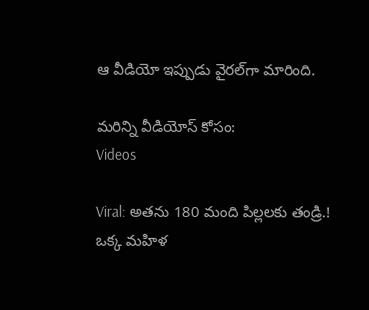ఆ వీడియో ఇప్పుడు వైరల్‌గా మారింది.

మరిన్ని వీడియోస్ కోసం:
Videos

Viral: అతను 180 మంది పిల్లలకు తండ్రి.! ఒక్క మహిళ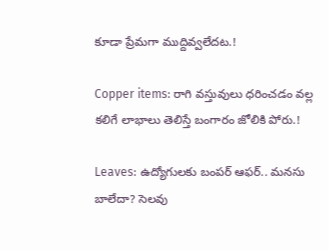కూడా ప్రేమగా ముద్దివ్వలేదట.!

Copper items: రాగి వస్తువులు ధరించడం వల్ల కలిగే లాభాలు తెలిస్తే బంగారం జోలికి పోరు.!

Leaves: ఉద్యోగులకు బంపర్‌ ఆఫర్‌.. మనసు బాలేదా? సెలవు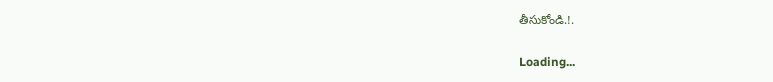తీసుకోండి.!.

Loading...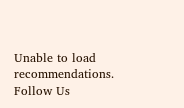Unable to load recommendations.
Follow Us